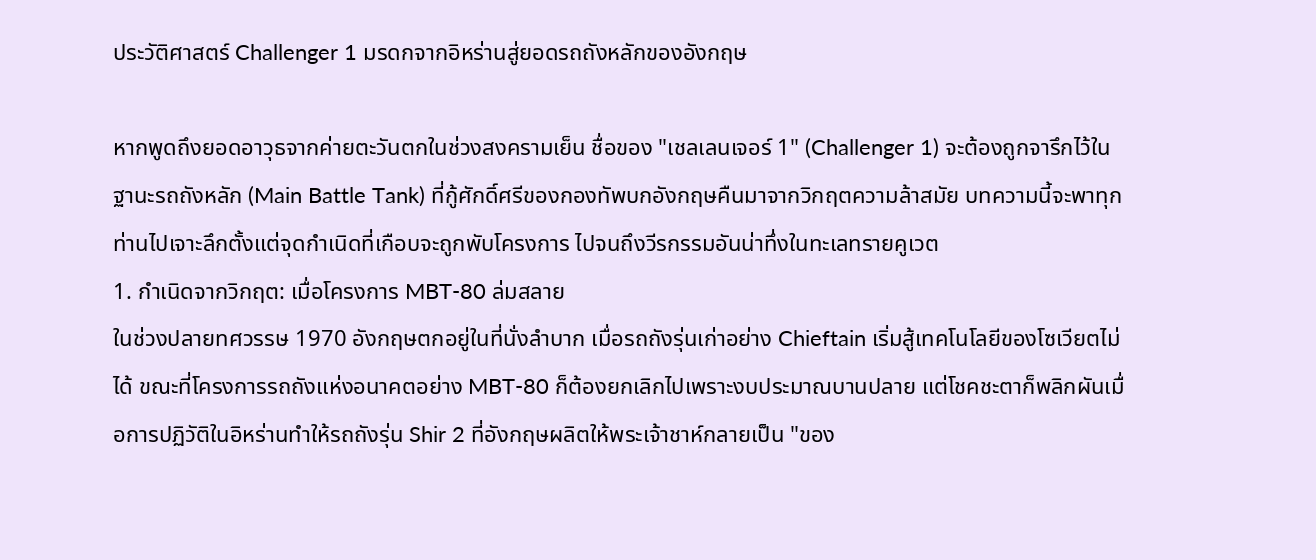ประวัติศาสตร์ Challenger 1 มรดกจากอิหร่านสู่ยอดรถถังหลักของอังกฤษ

หากพูดถึงยอดอาวุธจากค่ายตะวันตกในช่วงสงครามเย็น ชื่อของ "เชลเลนเจอร์ 1" (Challenger 1) จะต้องถูกจารึกไว้ในฐานะรถถังหลัก (Main Battle Tank) ที่กู้ศักดิ์ศรีของกองทัพบกอังกฤษคืนมาจากวิกฤตความล้าสมัย บทความนี้จะพาทุกท่านไปเจาะลึกตั้งแต่จุดกำเนิดที่เกือบจะถูกพับโครงการ ไปจนถึงวีรกรรมอันน่าทึ่งในทะเลทรายคูเวต
1. กำเนิดจากวิกฤต: เมื่อโครงการ MBT-80 ล่มสลาย
ในช่วงปลายทศวรรษ 1970 อังกฤษตกอยู่ในที่นั่งลำบาก เมื่อรถถังรุ่นเก่าอย่าง Chieftain เริ่มสู้เทคโนโลยีของโซเวียตไม่ได้ ขณะที่โครงการรถถังแห่งอนาคตอย่าง MBT-80 ก็ต้องยกเลิกไปเพราะงบประมาณบานปลาย แต่โชคชะตาก็พลิกผันเมื่อการปฏิวัติในอิหร่านทำให้รถถังรุ่น Shir 2 ที่อังกฤษผลิตให้พระเจ้าชาห์กลายเป็น "ของ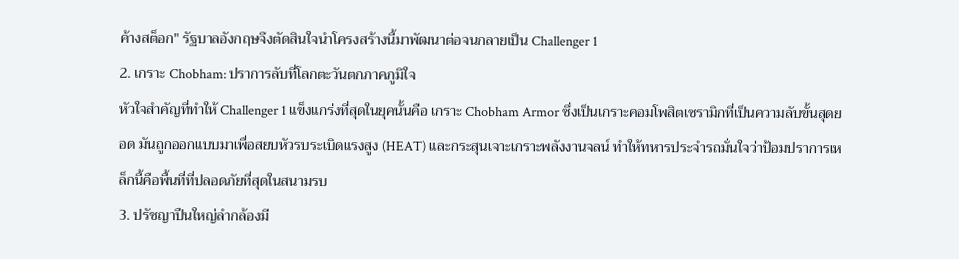ค้างสต็อก" รัฐบาลอังกฤษจึงตัดสินใจนำโครงสร้างนี้มาพัฒนาต่อจนกลายเป็น Challenger 1
2. เกราะ Chobham: ปราการลับที่โลกตะวันตกภาคภูมิใจ
หัวใจสำคัญที่ทำให้ Challenger 1 แข็งแกร่งที่สุดในยุคนั้นคือ เกราะ Chobham Armor ซึ่งเป็นเกราะคอมโพสิตเซรามิกที่เป็นความลับขั้นสุดยอด มันถูกออกแบบมาเพื่อสยบหัวรบระเบิดแรงสูง (HEAT) และกระสุนเจาะเกราะพลังงานจลน์ ทำให้ทหารประจำรถมั่นใจว่าป้อมปราการเหล็กนี้คือพื้นที่ที่ปลอดภัยที่สุดในสนามรบ
3. ปรัชญาปืนใหญ่ลำกล้องมี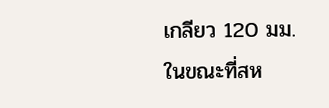เกลียว 120 มม.
ในขณะที่สห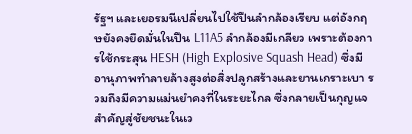รัฐฯ และเยอรมนีเปลี่ยนไปใช้ปืนลำกล้องเรียบ แต่อังกฤษยังคงยึดมั่นในปืน L11A5 ลำกล้องมีเกลียว เพราะต้องการใช้กระสุน HESH (High Explosive Squash Head) ซึ่งมีอานุภาพทำลายล้างสูงต่อสิ่งปลูกสร้างและยานเกราะเบา รวมถึงมีความแม่นยำคงที่ในระยะไกล ซึ่งกลายเป็นกุญแจสำคัญสู่ชัยชนะในเว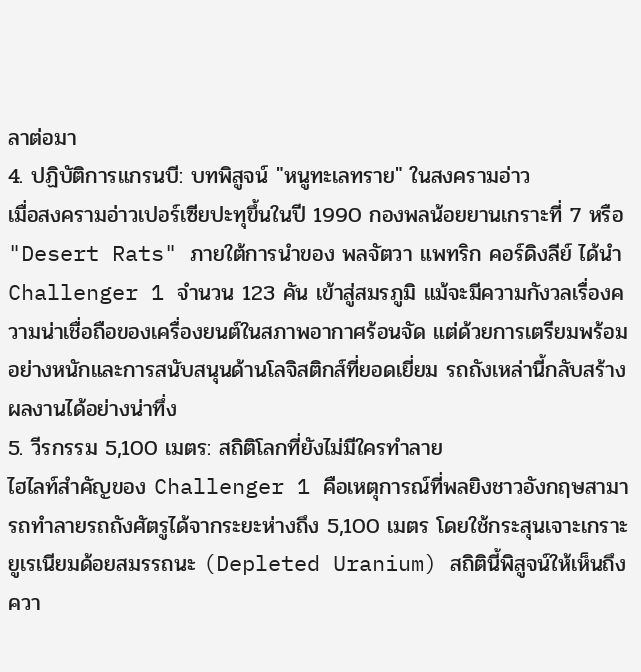ลาต่อมา
4. ปฏิบัติการแกรนบี: บทพิสูจน์ "หนูทะเลทราย" ในสงครามอ่าว
เมื่อสงครามอ่าวเปอร์เซียปะทุขึ้นในปี 1990 กองพลน้อยยานเกราะที่ 7 หรือ "Desert Rats" ภายใต้การนำของ พลจัตวา แพทริก คอร์ดิงลีย์ ได้นำ Challenger 1 จำนวน 123 คัน เข้าสู่สมรภูมิ แม้จะมีความกังวลเรื่องความน่าเชื่อถือของเครื่องยนต์ในสภาพอากาศร้อนจัด แต่ด้วยการเตรียมพร้อมอย่างหนักและการสนับสนุนด้านโลจิสติกส์ที่ยอดเยี่ยม รถถังเหล่านี้กลับสร้างผลงานได้อย่างน่าทึ่ง
5. วีรกรรม 5,100 เมตร: สถิติโลกที่ยังไม่มีใครทำลาย
ไฮไลท์สำคัญของ Challenger 1 คือเหตุการณ์ที่พลยิงชาวอังกฤษสามารถทำลายรถถังศัตรูได้จากระยะห่างถึง 5,100 เมตร โดยใช้กระสุนเจาะเกราะยูเรเนียมด้อยสมรรถนะ (Depleted Uranium) สถิตินี้พิสูจน์ให้เห็นถึงควา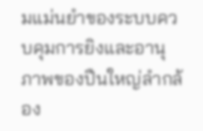มแม่นยำของระบบควบคุมการยิงและอานุภาพของปืนใหญ่ลำกล้อง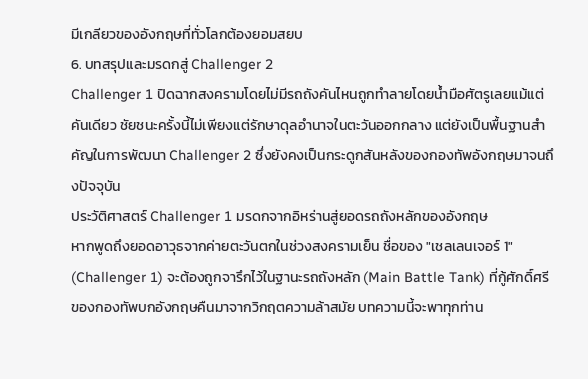มีเกลียวของอังกฤษที่ทั่วโลกต้องยอมสยบ
6. บทสรุปและมรดกสู่ Challenger 2
Challenger 1 ปิดฉากสงครามโดยไม่มีรถถังคันไหนถูกทำลายโดยน้ำมือศัตรูเลยแม้แต่คันเดียว ชัยชนะครั้งนี้ไม่เพียงแต่รักษาดุลอำนาจในตะวันออกกลาง แต่ยังเป็นพื้นฐานสำคัญในการพัฒนา Challenger 2 ซึ่งยังคงเป็นกระดูกสันหลังของกองทัพอังกฤษมาจนถึงปัจจุบัน
ประวัติศาสตร์ Challenger 1 มรดกจากอิหร่านสู่ยอดรถถังหลักของอังกฤษ
หากพูดถึงยอดอาวุธจากค่ายตะวันตกในช่วงสงครามเย็น ชื่อของ "เชลเลนเจอร์ 1" (Challenger 1) จะต้องถูกจารึกไว้ในฐานะรถถังหลัก (Main Battle Tank) ที่กู้ศักดิ์ศรีของกองทัพบกอังกฤษคืนมาจากวิกฤตความล้าสมัย บทความนี้จะพาทุกท่าน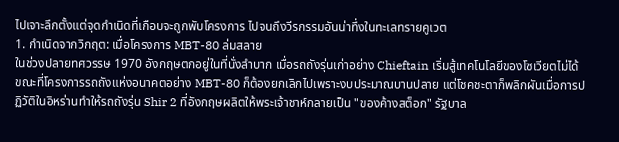ไปเจาะลึกตั้งแต่จุดกำเนิดที่เกือบจะถูกพับโครงการ ไปจนถึงวีรกรรมอันน่าทึ่งในทะเลทรายคูเวต
1. กำเนิดจากวิกฤต: เมื่อโครงการ MBT-80 ล่มสลาย
ในช่วงปลายทศวรรษ 1970 อังกฤษตกอยู่ในที่นั่งลำบาก เมื่อรถถังรุ่นเก่าอย่าง Chieftain เริ่มสู้เทคโนโลยีของโซเวียตไม่ได้ ขณะที่โครงการรถถังแห่งอนาคตอย่าง MBT-80 ก็ต้องยกเลิกไปเพราะงบประมาณบานปลาย แต่โชคชะตาก็พลิกผันเมื่อการปฏิวัติในอิหร่านทำให้รถถังรุ่น Shir 2 ที่อังกฤษผลิตให้พระเจ้าชาห์กลายเป็น "ของค้างสต็อก" รัฐบาล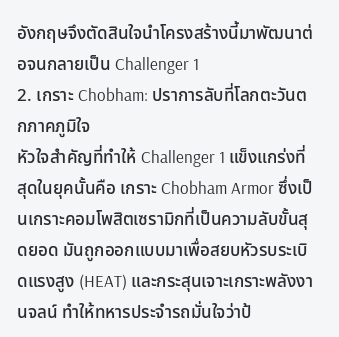อังกฤษจึงตัดสินใจนำโครงสร้างนี้มาพัฒนาต่อจนกลายเป็น Challenger 1
2. เกราะ Chobham: ปราการลับที่โลกตะวันตกภาคภูมิใจ
หัวใจสำคัญที่ทำให้ Challenger 1 แข็งแกร่งที่สุดในยุคนั้นคือ เกราะ Chobham Armor ซึ่งเป็นเกราะคอมโพสิตเซรามิกที่เป็นความลับขั้นสุดยอด มันถูกออกแบบมาเพื่อสยบหัวรบระเบิดแรงสูง (HEAT) และกระสุนเจาะเกราะพลังงานจลน์ ทำให้ทหารประจำรถมั่นใจว่าป้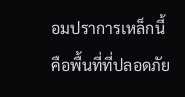อมปราการเหล็กนี้คือพื้นที่ที่ปลอดภัย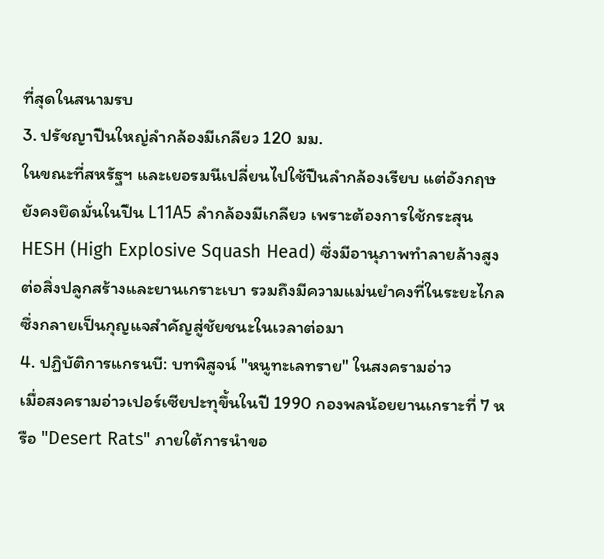ที่สุดในสนามรบ
3. ปรัชญาปืนใหญ่ลำกล้องมีเกลียว 120 มม.
ในขณะที่สหรัฐฯ และเยอรมนีเปลี่ยนไปใช้ปืนลำกล้องเรียบ แต่อังกฤษยังคงยึดมั่นในปืน L11A5 ลำกล้องมีเกลียว เพราะต้องการใช้กระสุน HESH (High Explosive Squash Head) ซึ่งมีอานุภาพทำลายล้างสูงต่อสิ่งปลูกสร้างและยานเกราะเบา รวมถึงมีความแม่นยำคงที่ในระยะไกล ซึ่งกลายเป็นกุญแจสำคัญสู่ชัยชนะในเวลาต่อมา
4. ปฏิบัติการแกรนบี: บทพิสูจน์ "หนูทะเลทราย" ในสงครามอ่าว
เมื่อสงครามอ่าวเปอร์เซียปะทุขึ้นในปี 1990 กองพลน้อยยานเกราะที่ 7 หรือ "Desert Rats" ภายใต้การนำขอ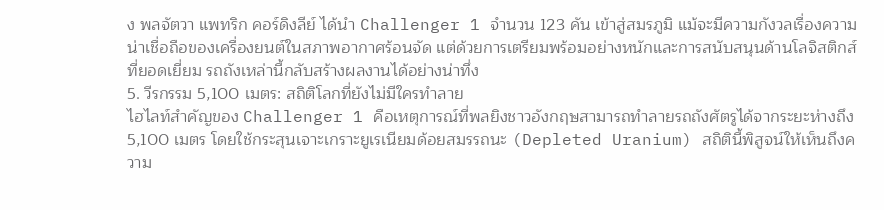ง พลจัตวา แพทริก คอร์ดิงลีย์ ได้นำ Challenger 1 จำนวน 123 คัน เข้าสู่สมรภูมิ แม้จะมีความกังวลเรื่องความน่าเชื่อถือของเครื่องยนต์ในสภาพอากาศร้อนจัด แต่ด้วยการเตรียมพร้อมอย่างหนักและการสนับสนุนด้านโลจิสติกส์ที่ยอดเยี่ยม รถถังเหล่านี้กลับสร้างผลงานได้อย่างน่าทึ่ง
5. วีรกรรม 5,100 เมตร: สถิติโลกที่ยังไม่มีใครทำลาย
ไฮไลท์สำคัญของ Challenger 1 คือเหตุการณ์ที่พลยิงชาวอังกฤษสามารถทำลายรถถังศัตรูได้จากระยะห่างถึง 5,100 เมตร โดยใช้กระสุนเจาะเกราะยูเรเนียมด้อยสมรรถนะ (Depleted Uranium) สถิตินี้พิสูจน์ให้เห็นถึงความ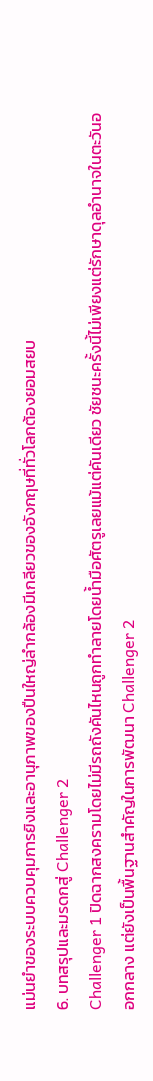แม่นยำของระบบควบคุมการยิงและอานุภาพของปืนใหญ่ลำกล้องมีเกลียวของอังกฤษที่ทั่วโลกต้องยอมสยบ
6. บทสรุปและมรดกสู่ Challenger 2
Challenger 1 ปิดฉากสงครามโดยไม่มีรถถังคันไหนถูกทำลายโดยน้ำมือศัตรูเลยแม้แต่คันเดียว ชัยชนะครั้งนี้ไม่เพียงแต่รักษาดุลอำนาจในตะวันออกกลาง แต่ยังเป็นพื้นฐานสำคัญในการพัฒนา Challenger 2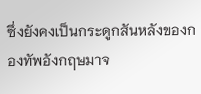ซึ่งยังคงเป็นกระดูกสันหลังของกองทัพอังกฤษมาจ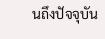นถึงปัจจุบัน